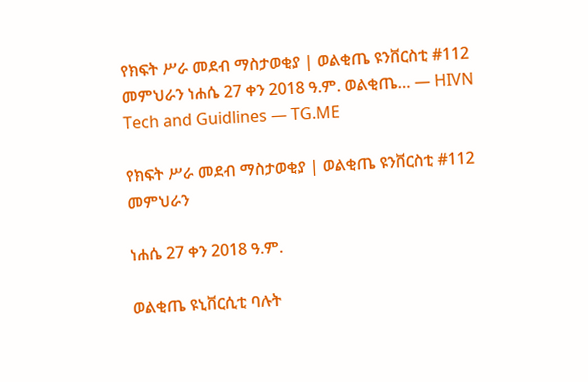የክፍት ሥራ መደብ ማስታወቂያ | ወልቂጤ ዩንቨርስቲ #112 መምህራን ነሐሴ 27 ቀን 2018 ዓ.ም. ወልቂጤ… — HIVN Tech and Guidlines — TG.ME

የክፍት ሥራ መደብ ማስታወቂያ | ወልቂጤ ዩንቨርስቲ #112 መምህራን

ነሐሴ 27 ቀን 2018 ዓ.ም.

ወልቂጤ ዩኒቨርሲቲ ባሉት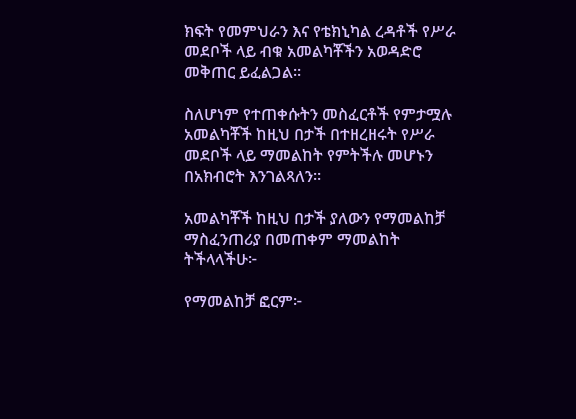ክፍት የመምህራን እና የቴክኒካል ረዳቶች የሥራ መደቦች ላይ ብቁ አመልካቾችን አወዳድሮ መቅጠር ይፈልጋል።

ስለሆነም የተጠቀሱትን መስፈርቶች የምታሟሉ አመልካቾች ከዚህ በታች በተዘረዘሩት የሥራ መደቦች ላይ ማመልከት የምትችሉ መሆኑን በአክብሮት እንገልጻለን።

አመልካቾች ከዚህ በታች ያለውን የማመልከቻ ማስፈንጠሪያ በመጠቀም ማመልከት ትችላላችሁ፦

የማመልከቻ ፎርም፦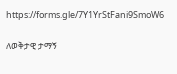https://forms.gle/7Y1YrStFani9SmoW6

ለወቅታዊ ታማኝ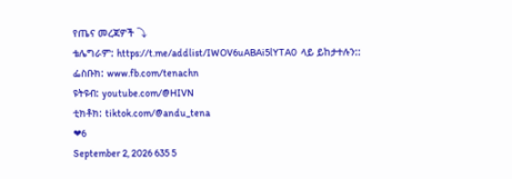የጤና መረጃዎች ⤵
ቴሌግራም: https://t.me/addlist/IWOV6uABAi5lYTA0  ላይ ይከታተሉን::
ፌስቡክ: www.fb.com/tenachn
ዩትዩብ: youtube.com/@HIVN
ቲክቶክ: tiktok.com/@andu_tena
❤6
September 2, 2026 635 5